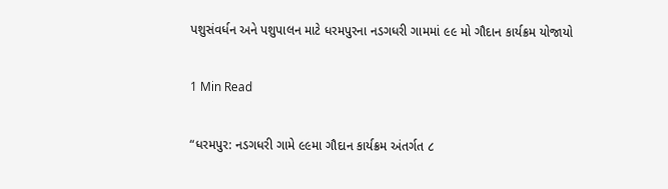પશુસંવર્ધન અને પશુપાલન માટે ધરમપુરના નડગધરી ગામમાં ૯૯ મો ગૌદાન કાર્યક્રમ યોજાયો

1 Min Read

“ધરમપુર: નડગધરી ગામે ૯૯મા ગૌદાન કાર્યક્રમ અંતર્ગત ૮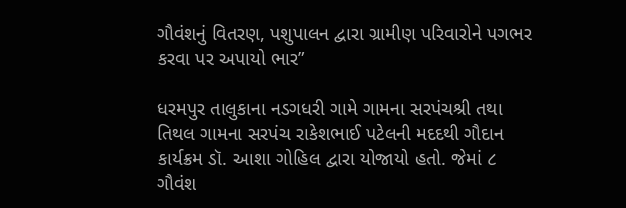ગૌવંશનું વિતરણ, પશુપાલન દ્વારા ગ્રામીણ પરિવારોને પગભર કરવા પર અપાયો ભાર”

ધરમપુર તાલુકાના નડગધરી ગામે ગામના સરપંચશ્રી તથા તિથલ ગામના સરપંચ રાકેશભાઈ પટેલની મદદથી ગૌદાન કાર્યક્રમ ડૉ. આશા ગોહિલ દ્વારા યોજાયો હતો. જેમાં ૮ ગૌવંશ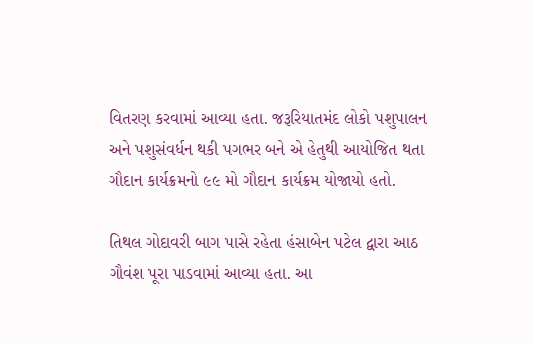વિતરણ કરવામાં આવ્યા હતા. જરૂરિયાતમંદ લોકો પશુપાલન અને પશુસંવર્ધન થકી પગભર બને એ હેતુથી આયોજિત થતા ગૌદાન કાર્યક્રમનો ૯૯ મો ગૌદાન કાર્યક્રમ યોજાયો હતો.

તિથલ ગોદાવરી બાગ પાસે રહેતા હંસાબેન પટેલ દ્વારા આઠ ગૌવંશ પૂરા પાડવામાં આવ્યા હતા. આ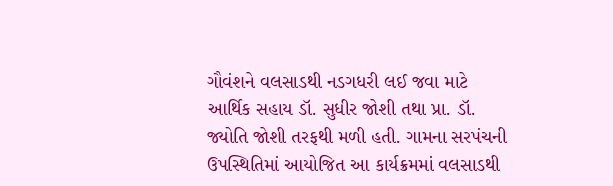ગૌવંશને વલસાડથી નડગધરી લઈ જવા માટે આર્થિક સહાય ડૉ. સુધીર જોશી તથા પ્રા. ડૉ. જ્યોતિ જોશી તરફથી મળી હતી. ગામના સરપંચની ઉપસ્થિતિમાં આયોજિત આ કાર્યક્રમમાં વલસાડથી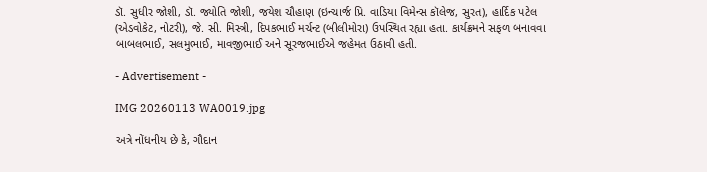ડૉ. સુધીર જોશી, ડૉ. જ્યોતિ જોશી, જયેશ ચૌહાણ (ઇન્ચાર્જ પ્રિ. વાડિયા વિમેન્સ કૉલેજ, સુરત), હાર્દિક પટેલ (એડવોકેટ, નોટરી), જે. સી. મિસ્ત્રી, દિપકભાઈ મર્ચન્ટ (બીલીમોરા) ઉપસ્થિત રહ્યા હતા. કાર્યક્રમને સફળ બનાવવા બાબલભાઈ, સલમુભાઈ, માવજીભાઈ અને સૂરજભાઈએ જહેમત ઉઠાવી હતી.

- Advertisement -

IMG 20260113 WA0019.jpg

અત્રે નોંધનીય છે કે, ગૌદાન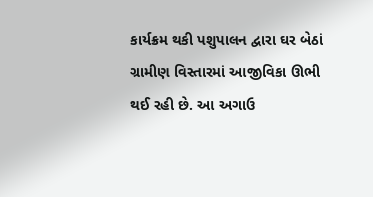કાર્યક્રમ થકી પશુપાલન દ્વારા ઘર બેઠાં ગ્રામીણ વિસ્તારમાં આજીવિકા ઊભી થઈ રહી છે. આ અગાઉ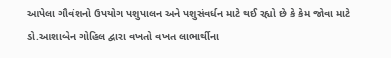આપેલા ગૌવંશનો ઉપયોગ પશુપાલન અને પશુસંવર્ધન માટે થઈ રહ્યો છે કે કેમ જોવા માટે ડો.આશાબેન ગોહિલ દ્વારા વખતો વખત લાભાર્થીના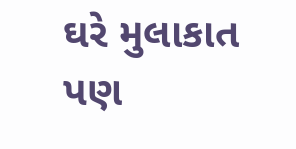ઘરે મુલાકાત પણ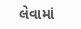લેવામાં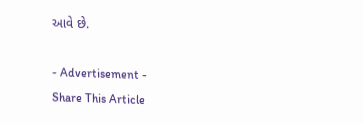આવે છે.

- Advertisement -
Share This Article